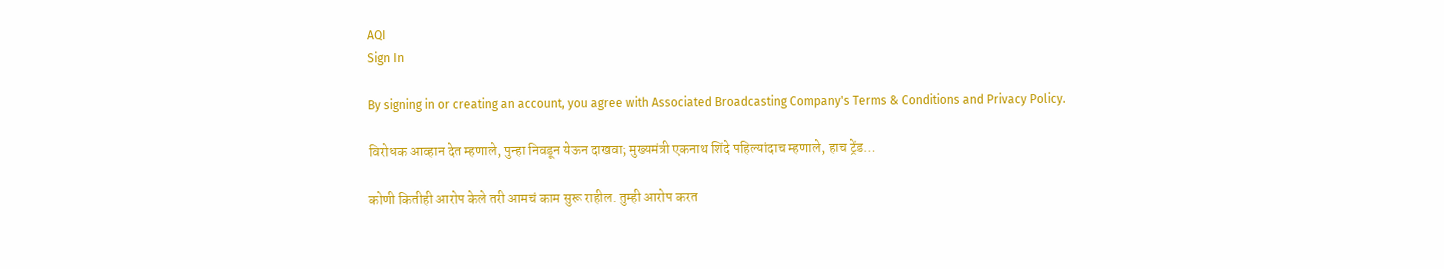AQI
Sign In

By signing in or creating an account, you agree with Associated Broadcasting Company's Terms & Conditions and Privacy Policy.

विरोधक आव्हान देत म्हणाले, पुन्हा निवडून येऊन दाखवा; मुख्यमंत्री एकनाथ शिंदे पहिल्यांदाच म्हणाले, हाच ट्रेंड…

कोणी कितीही आरोप केले तरी आमचं काम सुरू राहील. तुम्ही आरोप करत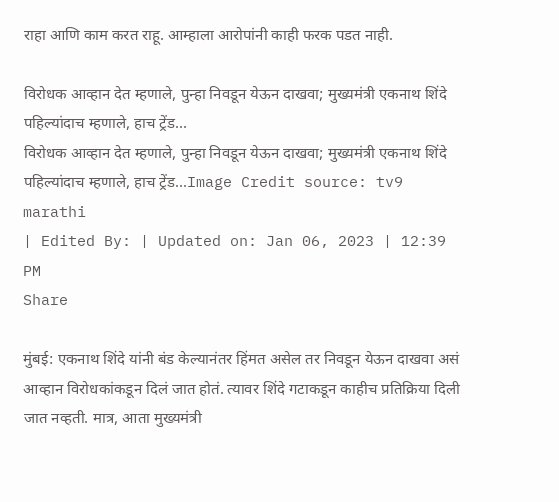राहा आणि काम करत राहू. आम्हाला आरोपांनी काही फरक पडत नाही.

विरोधक आव्हान देत म्हणाले, पुन्हा निवडून येऊन दाखवा; मुख्यमंत्री एकनाथ शिंदे पहिल्यांदाच म्हणाले, हाच ट्रेंड...
विरोधक आव्हान देत म्हणाले, पुन्हा निवडून येऊन दाखवा; मुख्यमंत्री एकनाथ शिंदे पहिल्यांदाच म्हणाले, हाच ट्रेंड...Image Credit source: tv9 marathi
| Edited By: | Updated on: Jan 06, 2023 | 12:39 PM
Share

मुंबई: एकनाथ शिंदे यांनी बंड केल्यानंतर हिंमत असेल तर निवडून येऊन दाखवा असं आव्हान विरोधकांकडून दिलं जात होतं. त्यावर शिंदे गटाकडून काहीच प्रतिक्रिया दिली जात नव्हती. मात्र, आता मुख्यमंत्री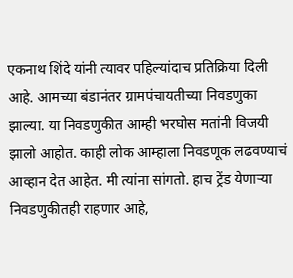एकनाथ शिंदे यांनी त्यावर पहिल्यांदाच प्रतिक्रिया दिली आहे. आमच्या बंडानंतर ग्रामपंचायतीच्या निवडणुका झाल्या. या निवडणुकीत आम्ही भरघोस मतांनी विजयी झालो आहोत. काही लोक आम्हाला निवडणूक लढवण्याचं आव्हान देत आहेत. मी त्यांना सांगतो. हाच ट्रेंड येणाऱ्या निवडणुकीतही राहणार आहे,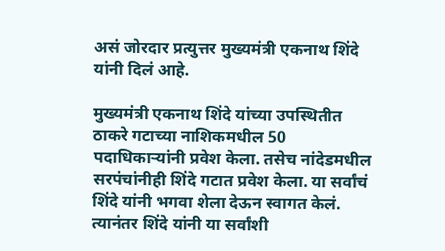असं जोरदार प्रत्युत्तर मुख्यमंत्री एकनाथ शिंदे यांनी दिलं आहे.

मुख्यमंत्री एकनाथ शिंदे यांच्या उपस्थितीत ठाकरे गटाच्या नाशिकमधील 50 पदाधिकाऱ्यांनी प्रवेश केला. तसेच नांदेडमधील सरपंचांनीही शिंदे गटात प्रवेश केला. या सर्वांचं शिंदे यांनी भगवा शेला देऊन स्वागत केलं. त्यानंतर शिंदे यांनी या सर्वांशी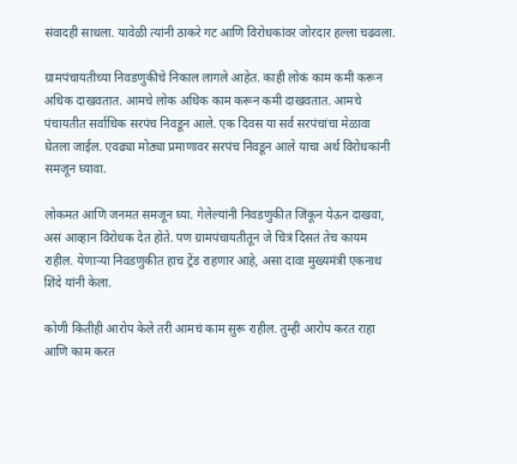संवादही साधला. यावेळी त्यांनी ठाकरे गट आणि विरोधकांवर जोरदार हल्ला चढवला.

ग्रामपंचायतीच्या निवडणुकीचे निकाल लागले आहेत. काही लोकं काम कमी करून अधिक दाखवतात. आमचे लोक अधिक काम करून कमी दाखवतात. आमचे पंचायतीत सर्वाधिक सरपंच निवडून आले. एक दिवस या सर्व सरपंचांचा मेळावा घेतला जाईल. एवढ्या मोठ्या प्रमाणावर सरपंच निवडून आले याचा अर्थ विरोधकांनी समजून घ्यावा.

लोकमत आणि जनमत समजून घ्या. गेलेल्यांनी निवडणुकीत जिंकून येऊन दाखवा, असं आव्हान विरोधक देत होते. पण ग्रामपंचायतीतून जे चित्रं दिसतं तेच कायम राहील. येणाऱ्या निवडणुकीत हाच ट्रेंड राहणार आहे, असा दावा मुख्यमंत्री एकनाथ शिंदे यांनी केला.

कोणी कितीही आरोप केले तरी आमचं काम सुरू राहील. तुम्ही आरोप करत राहा आणि काम करत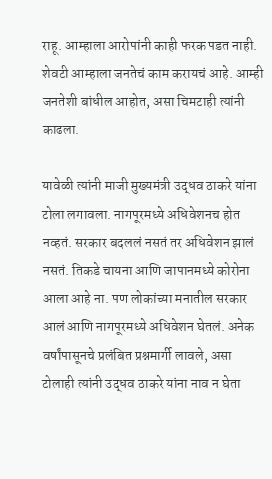राहू. आम्हाला आरोपांनी काही फरक पडत नाही. शेवटी आम्हाला जनतेचं काम करायचं आहे. आम्ही जनतेशी बांधील आहोत, असा चिमटाही त्यांनी काढला.

यावेळी त्यांनी माजी मुख्यमंत्री उद्धव ठाकरे यांना टोला लगावला. नागपूरमध्ये अधिवेशनच होत नव्हतं. सरकार बदललं नसतं तर अधिवेशन झालं नसतं. तिकडे चायना आणि जापानमध्ये कोरोना आला आहे ना. पण लोकांच्या मनातील सरकार आलं आणि नागपूरमध्ये अधिवेशन घेतलं. अनेक वर्षांपासूनचे प्रलंबित प्रश्नमार्गी लावले, असा टोलाही त्यांनी उद्धव ठाकरे यांना नाव न घेता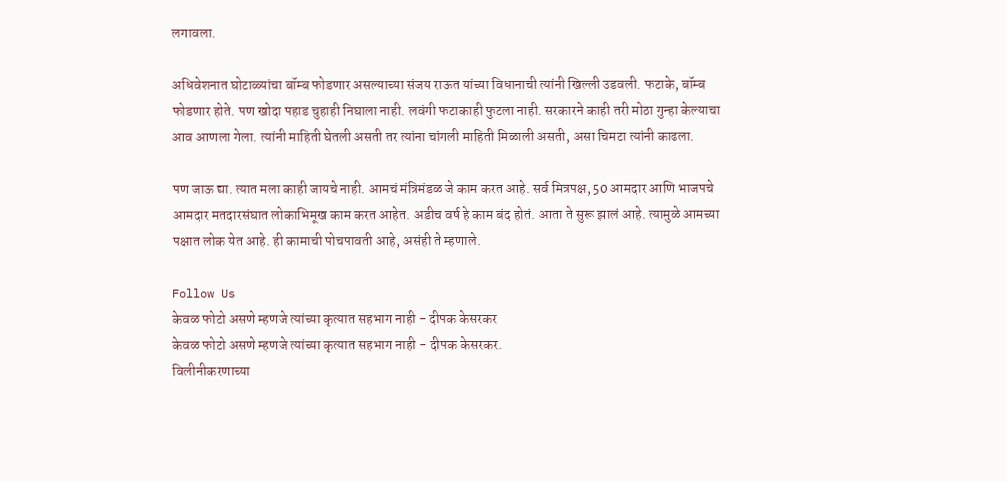लगावला.

अधिवेशनात घोटाळ्यांचा बॉम्ब फोडणार असल्याच्या संजय राऊत यांच्या विधानाची त्यांनी खिल्ली उडवली. फटाके, बॉम्ब फोडणार होते. पण खोदा पहाड चुहाही निघाला नाही. लवंगी फटाकाही फुटला नाही. सरकारने काही तरी मोठा गुन्हा केल्याचा आव आणला गेला. त्यांनी माहिती घेतली असती तर त्यांना चांगली माहिती मिळाली असती, असा चिमटा त्यांनी काढला.

पण जाऊ द्या. त्यात मला काही जायचे नाही. आमचं मंत्रिमंडळ जे काम करत आहे. सर्व मित्रपक्ष, 50 आमदार आणि भाजपचे आमदार मतदारसंघात लोकाभिमूख काम करत आहेत. अडीच वर्ष हे काम बंद होतं. आता ते सुरू झालं आहे. त्यामुळे आमच्या पक्षात लोक येत आहे. ही कामाची पोचपावती आहे, असंही ते म्हणाले.

Follow Us
केवळ फोटो असणे म्हणजे त्यांच्या कृत्यात सहभाग नाही - दीपक केसरकर
केवळ फोटो असणे म्हणजे त्यांच्या कृत्यात सहभाग नाही - दीपक केसरकर.
विलीनीकरणाच्या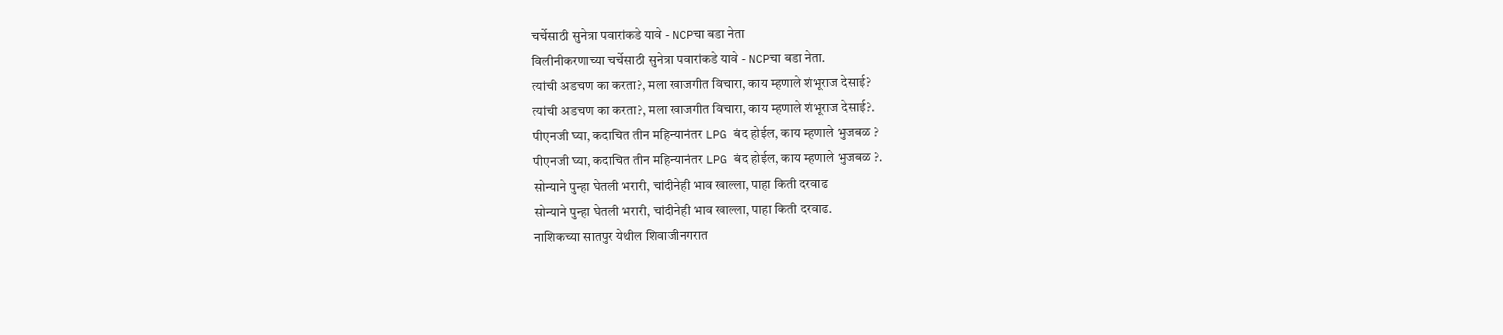चर्चेसाठी सुनेत्रा पवारांकडे यावे - NCPचा बडा नेता
विलीनीकरणाच्या चर्चेसाठी सुनेत्रा पवारांकडे यावे - NCPचा बडा नेता.
त्यांची अडचण का करता?, मला खाजगीत विचारा, काय म्हणाले शंभूराज देसाई?
त्यांची अडचण का करता?, मला खाजगीत विचारा, काय म्हणाले शंभूराज देसाई?.
पीएनजी घ्या, कदाचित तीन महिन्यानंतर LPG बंद होईल, काय म्हणाले भुजबळ ?
पीएनजी घ्या, कदाचित तीन महिन्यानंतर LPG बंद होईल, काय म्हणाले भुजबळ ?.
सोन्याने पुन्हा घेतली भरारी, चांदीनेही भाव खाल्ला, पाहा किती दरवाढ
सोन्याने पुन्हा घेतली भरारी, चांदीनेही भाव खाल्ला, पाहा किती दरवाढ.
नाशिकच्या सातपुर येथील शिवाजीनगरात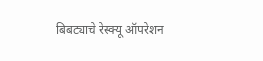बिबट्याचे रेस्क्यू ऑपरेशन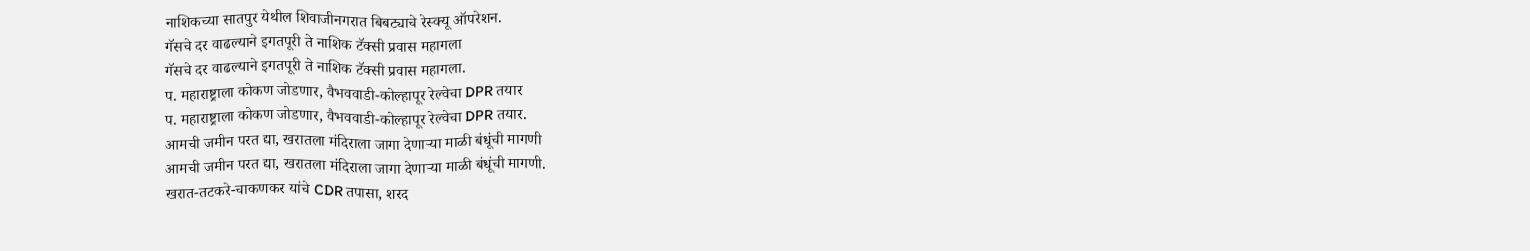नाशिकच्या सातपुर येथील शिवाजीनगरात बिबट्याचे रेस्क्यू ऑपरेशन.
गॅसचे दर वाढल्याने इगतपूरी ते नाशिक टॅक्सी प्रवास महागला
गॅसचे दर वाढल्याने इगतपूरी ते नाशिक टॅक्सी प्रवास महागला.
प. महाराष्ट्राला कोकण जोडणार, वैभववाडी-कोल्हापूर रेल्वेचा DPR तयार
प. महाराष्ट्राला कोकण जोडणार, वैभववाडी-कोल्हापूर रेल्वेचा DPR तयार.
आमची जमीन परत द्या, खरातला मंदिराला जागा देणाऱ्या माळी बंधूंची मागणी
आमची जमीन परत द्या, खरातला मंदिराला जागा देणाऱ्या माळी बंधूंची मागणी.
खरात-तटकरे-चाकणकर यांचे CDR तपासा, शरद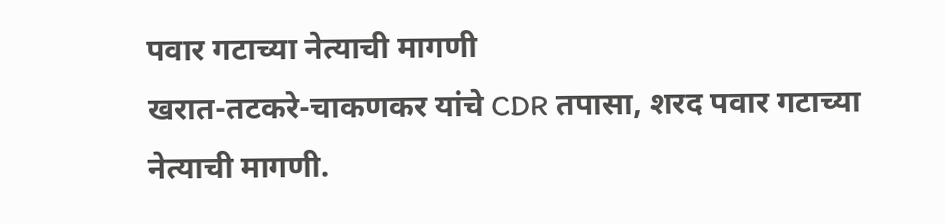पवार गटाच्या नेत्याची मागणी
खरात-तटकरे-चाकणकर यांचे CDR तपासा, शरद पवार गटाच्या नेत्याची मागणी.